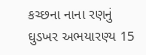કચ્છના નાના રણનું ઘુડખર અભયારણ્ય 15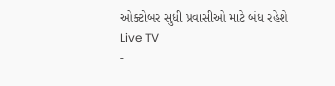ઓક્ટોબર સુધી પ્રવાસીઓ માટે બંધ રહેશે
Live TV
-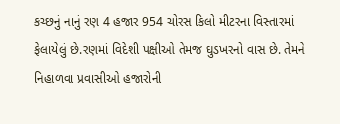કચ્છનું નાનું રણ 4 હજાર 954 ચોરસ કિલો મીટરના વિસ્તારમાં ફેલાયેલું છે.રણમાં વિદેશી પક્ષીઓ તેમજ ઘુડખરનો વાસ છે. તેમને નિહાળવા પ્રવાસીઓ હજારોની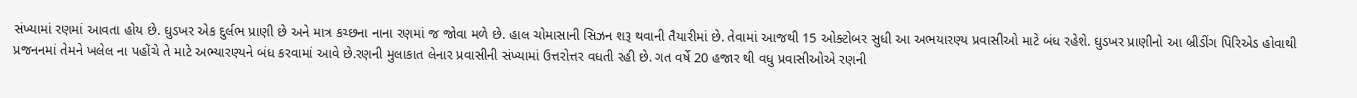સંખ્યામાં રણમાં આવતા હોય છે. ઘુડખર એક દુર્લભ પ્રાણી છે અને માત્ર કચ્છના નાના રણમાં જ જોવા મળે છે. હાલ ચોમાસાની સિઝન શરૂ થવાની તૈયારીમાં છે. તેવામાં આજથી 15 ઓક્ટોબર સુધી આ અભયારણ્ય પ્રવાસીઓ માટે બંધ રહેશે. ઘુડખર પ્રાણીનો આ બ્રીડીંગ પિરિએડ હોવાથી પ્રજનનમાં તેમને ખલેલ ના પહોંચે તે માટે અભ્યારણ્યને બંધ કરવામાં આવે છે.રણની મુલાકાત લેનાર પ્રવાસીની સંખ્યામાં ઉત્તરોત્તર વધતી રહી છે. ગત વર્ષે 20 હજાર થી વધુ પ્રવાસીઓએ રણની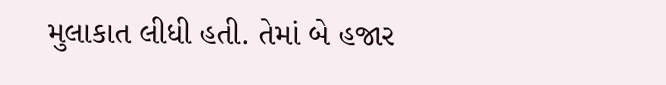મુલાકાત લીધી હતી. તેમાં બે હજાર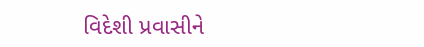વિદેશી પ્રવાસીને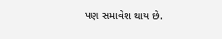પણ સમાવેશ થાય છે.